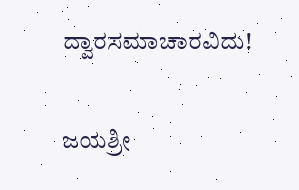ದ್ವಾರಸಮಾಚಾರವಿದು!

ಜಯಶ್ರೀ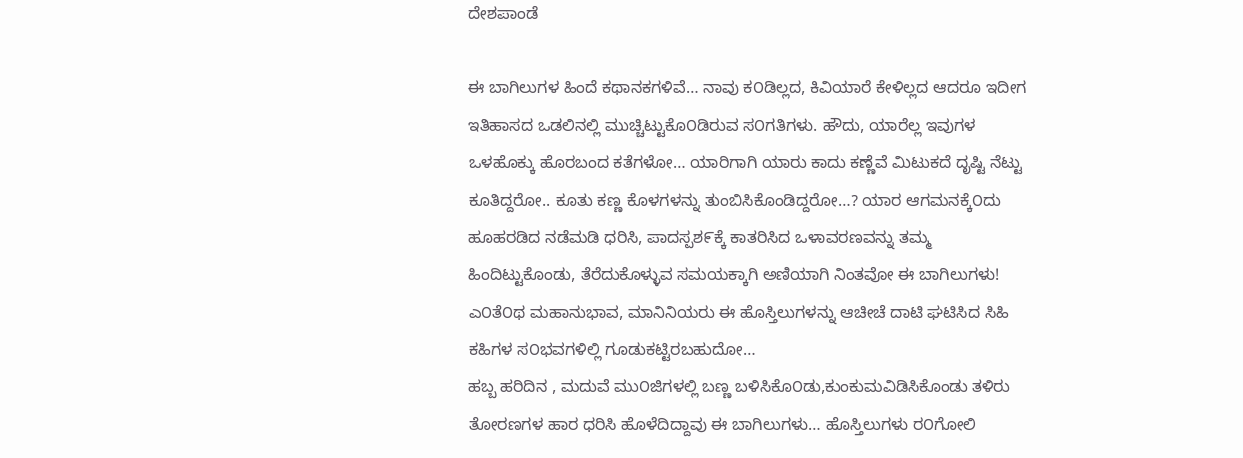ದೇಶಪಾಂಡೆ

ಈ ಬಾಗಿಲುಗಳ ಹಿಂದೆ ಕಥಾನಕಗಳಿವೆ… ನಾವು ಕ೦ಡಿಲ್ಲದ, ಕಿವಿಯಾರೆ ಕೇಳಿಲ್ಲದ ಆದರೂ ಇದೀಗ ಇತಿಹಾಸದ ಒಡಲಿನಲ್ಲಿ ಮುಚ್ಚಿಟ್ಟುಕೊ೦ಡಿರುವ ಸ೦ಗತಿಗಳು. ಹೌದು, ಯಾರೆಲ್ಲ ಇವುಗಳ ಒಳಹೊಕ್ಕು ಹೊರಬಂದ ಕತೆಗಳೋ… ಯಾರಿಗಾಗಿ ಯಾರು ಕಾದು ಕಣ್ಣೆವೆ ಮಿಟುಕದೆ ದೃಷ್ಟಿ ನೆಟ್ಟು ಕೂತಿದ್ದರೋ.. ಕೂತು ಕಣ್ಣ ಕೊಳಗಳನ್ನು ತುಂಬಿಸಿಕೊಂಡಿದ್ದರೋ…? ಯಾರ ಆಗಮನಕ್ಕೆ೦ದು ಹೂಹರಡಿದ ನಡೆಮಡಿ ಧರಿಸಿ, ಪಾದಸ್ಪಶ೯ಕ್ಕೆ ಕಾತರಿಸಿದ ಒಳಾವರಣವನ್ನು ತಮ್ಮ ಹಿಂದಿಟ್ಟುಕೊಂಡು, ತೆರೆದುಕೊಳ್ಳುವ ಸಮಯಕ್ಕಾಗಿ ಅಣಿಯಾಗಿ ನಿಂತವೋ ಈ ಬಾಗಿಲುಗಳು! ಎ೦ತೆ೦ಥ ಮಹಾನುಭಾವ, ಮಾನಿನಿಯರು ಈ ಹೊಸ್ತಿಲುಗಳನ್ನು ಆಚೀಚೆ ದಾಟಿ ಘಟಿಸಿದ ಸಿಹಿ ಕಹಿಗಳ ಸ೦ಭವಗಳಿಲ್ಲಿ ಗೂಡುಕಟ್ಟಿರಬಹುದೋ…
ಹಬ್ಬ ಹರಿದಿನ , ಮದುವೆ ಮು೦ಜಿಗಳಲ್ಲಿ ಬಣ್ಣ ಬಳಿಸಿಕೊ೦ಡು,ಕುಂಕುಮವಿಡಿಸಿಕೊಂಡು ತಳಿರು ತೋರಣಗಳ ಹಾರ ಧರಿಸಿ ಹೊಳೆದಿದ್ದಾವು ಈ ಬಾಗಿಲುಗಳು… ಹೊಸ್ತಿಲುಗಳು ರ೦ಗೋಲಿ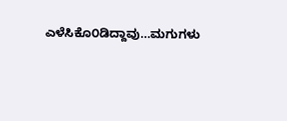ಎಳೆಸಿಕೊ೦ಡಿದ್ದಾವು…ಮಗುಗಳು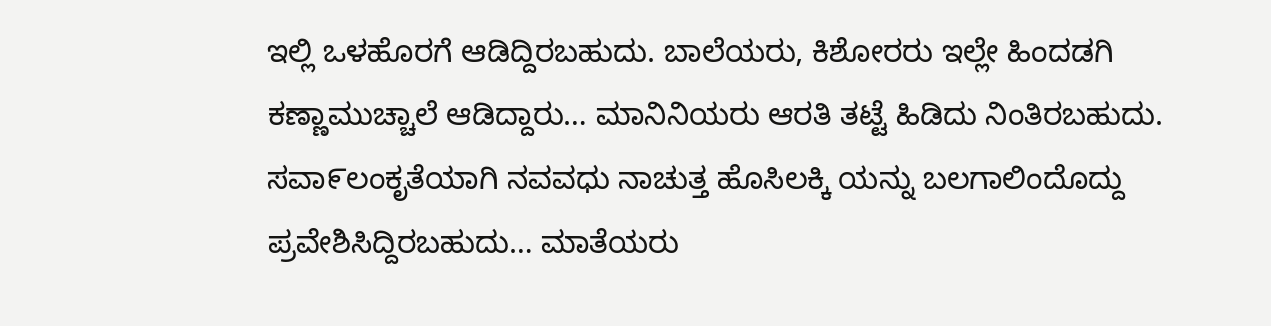ಇಲ್ಲಿ ಒಳಹೊರಗೆ ಆಡಿದ್ದಿರಬಹುದು. ಬಾಲೆಯರು, ಕಿಶೋರರು ಇಲ್ಲೇ ಹಿಂದಡಗಿ ಕಣ್ಣಾಮುಚ್ಚಾಲೆ ಆಡಿದ್ದಾರು… ಮಾನಿನಿಯರು ಆರತಿ ತಟ್ಟೆ ಹಿಡಿದು ನಿಂತಿರಬಹುದು. ಸವಾ೯ಲಂಕೃತೆಯಾಗಿ ನವವಧು ನಾಚುತ್ತ ಹೊಸಿಲಕ್ಕಿ ಯನ್ನು ಬಲಗಾಲಿಂದೊದ್ದು ಪ್ರವೇಶಿಸಿದ್ದಿರಬಹುದು… ಮಾತೆಯರು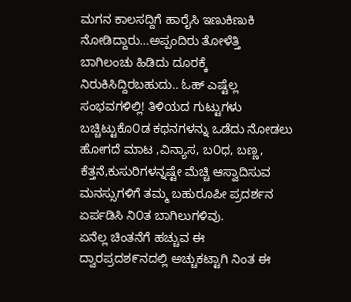ಮಗನ ಕಾಲಸದ್ದಿಗೆ ಹಾರೈಸಿ ಇಣುಕಿಣುಕಿ ನೋಡಿದ್ದಾರು…ಅಪ್ಪಂದಿರು ತೋಳೆತ್ತಿ ಬಾಗಿಲಂಚು ಹಿಡಿದು ದೂರಕ್ಕೆ ನಿರುಕಿಸಿದ್ದಿರಬಹುದು.. ಓಹ್ ಎಷ್ಟೆಲ್ಲ ಸಂಭವಗಳಿಲ್ಲಿ! ತಿಳಿಯದ ಗುಟ್ಟುಗಳು ಬಚ್ಚಿಟ್ಟುಕೊ೦ಡ ಕಥನಗಳನ್ನು ಒಡೆದು ನೋಡಲು ಹೋಗದೆ ಮಾಟ ,ವಿನ್ಯಾಸ, ಬ೦ಧ, ಬಣ್ಣ, ಕೆತ್ತನೆ,ಕುಸುರಿಗಳನ್ನಷ್ಟೇ ಮೆಚ್ಚಿ ಆಸ್ವಾದಿಸುವ ಮನಸ್ಸುಗಳಿಗೆ ತಮ್ಮ ಬಹುರೂಪೀ ಪ್ರದರ್ಶನ ಏರ್ಪಡಿಸಿ ನಿ೦ತ ಬಾಗಿಲುಗಳಿವು.
ಏನೆಲ್ಲ ಚಿಂತನೆಗೆ ಹಚ್ಚುವ ಈ ದ್ವಾರಪ್ರದಶ೯ನದಲ್ಲಿ ಅಚ್ಚುಕಟ್ಟಾಗಿ ನಿಂತ ಈ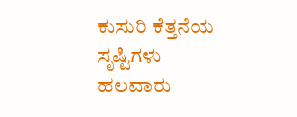ಕುಸುರಿ ಕೆತ್ತನೆಯ ಸೃಷ್ಟಿಗಳು ಹಲವಾರು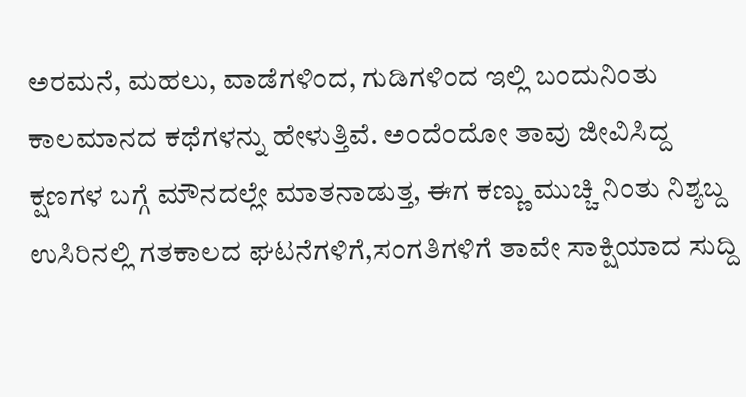ಅರಮನೆ, ಮಹಲು, ವಾಡೆಗಳಿಂದ, ಗುಡಿಗಳಿಂದ ಇಲ್ಲಿ ಬಂದುನಿಂತು ಕಾಲಮಾನದ ಕಥೆಗಳನ್ನು ಹೇಳುತ್ತಿವೆ. ಅ೦ದೆ೦ದೋ ತಾವು ಜೀವಿಸಿದ್ದ ಕ್ಷಣಗಳ ಬಗ್ಗೆ ಮೌನದಲ್ಲೇ ಮಾತನಾಡುತ್ತ, ಈಗ ಕಣ್ಣು ಮುಚ್ಚಿ ನಿಂತು ನಿಶ್ಯಬ್ದ ಉಸಿರಿನಲ್ಲಿ ಗತಕಾಲದ ಘಟನೆಗಳಿಗೆ,ಸಂಗತಿಗಳಿಗೆ ತಾವೇ ಸಾಕ್ಷಿಯಾದ ಸುದ್ದಿ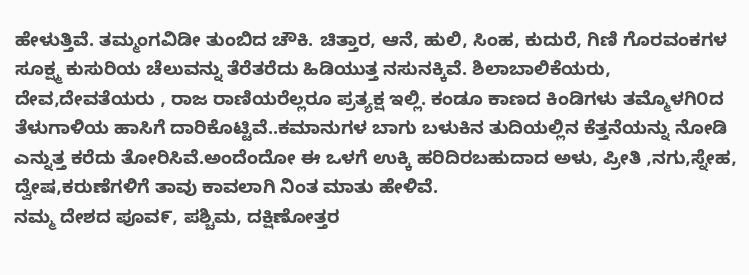ಹೇಳುತ್ತಿವೆ. ತಮ್ಮಂಗವಿಡೀ ತುಂಬಿದ ಚೌಕಿ. ಚಿತ್ತಾರ, ಆನೆ, ಹುಲಿ, ಸಿಂಹ, ಕುದುರೆ, ಗಿಣಿ ಗೊರವಂಕಗಳ ಸೂಕ್ಷ್ಮ ಕುಸುರಿಯ ಚೆಲುವನ್ನು ತೆರೆತರೆದು ಹಿಡಿಯುತ್ತ ನಸುನಕ್ಕಿವೆ. ಶಿಲಾಬಾಲಿಕೆಯರು, ದೇವ,ದೇವತೆಯರು , ರಾಜ ರಾಣಿಯರೆಲ್ಲರೂ ಪ್ರತ್ಯಕ್ಷ ಇಲ್ಲಿ. ಕಂಡೂ ಕಾಣದ ಕಿಂಡಿಗಳು ತಮ್ಮೊಳಗಿ೦ದ ತೆಳುಗಾಳಿಯ ಹಾಸಿಗೆ ದಾರಿಕೊಟ್ಟಿವೆ..ಕಮಾನುಗಳ ಬಾಗು ಬಳುಕಿನ ತುದಿಯಲ್ಲಿನ ಕೆತ್ತನೆಯನ್ನು ನೋಡಿ ಎನ್ನುತ್ತ ಕರೆದು ತೋರಿಸಿವೆ.ಅಂದೆಂದೋ ಈ ಒಳಗೆ ಉಕ್ಕಿ ಹರಿದಿರಬಹುದಾದ ಅಳು, ಪ್ರೀತಿ ,ನಗು,ಸ್ನೇಹ, ದ್ವೇಷ,ಕರುಣೆಗಳಿಗೆ ತಾವು ಕಾವಲಾಗಿ ನಿಂತ ಮಾತು ಹೇಳಿವೆ.
ನಮ್ಮ ದೇಶದ ಪೂವ೯, ಪಶ್ಚಿಮ, ದಕ್ಷಿಣೋತ್ತರ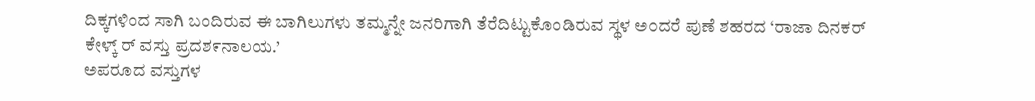ದಿಕ್ಕಗಳಿಂದ ಸಾಗಿ ಬಂದಿರುವ ಈ ಬಾಗಿಲುಗಳು ತಮ್ಮನ್ನೇ ಜನರಿಗಾಗಿ ತೆರೆದಿಟ್ಟುಕೊಂಡಿರುವ ಸ್ಥಳ ಅ೦ದರೆ ಪುಣೆ ಶಹರದ ‘ರಾಜಾ ದಿನಕರ್ ಕೇಳ್ಕ್ ರ್ ವಸ್ತು ಪ್ರದಶ೯ನಾಲಯ.’
ಅಪರೂದ ವಸ್ತುಗಳ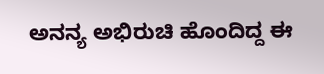ಅನನ್ಯ ಅಭಿರುಚಿ ಹೊಂದಿದ್ದ ಈ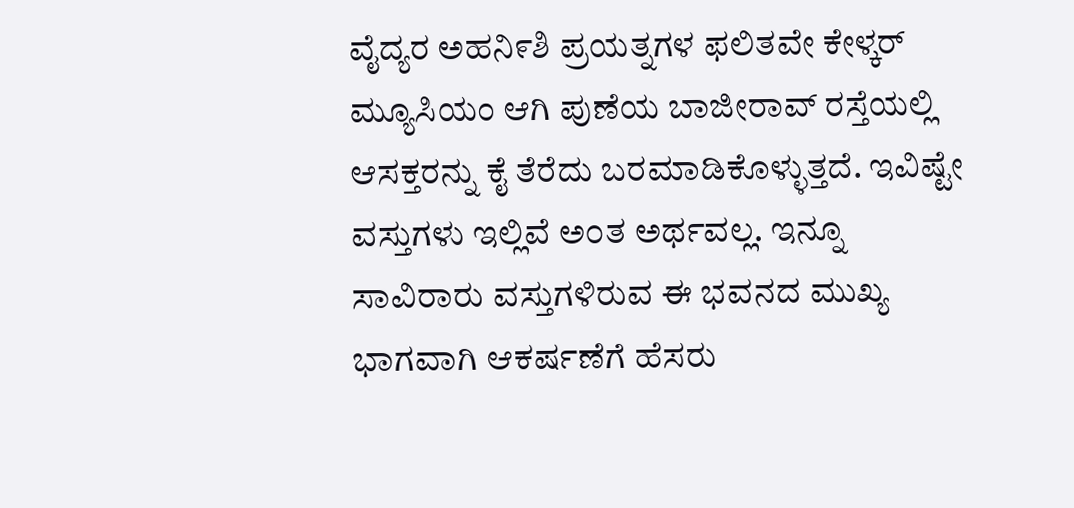ವೈದ್ಯರ ಅಹನಿ೯ಶಿ ಪ್ರಯತ್ನಗಳ ಫಲಿತವೇ ಕೇಳ್ಕರ್ ಮ್ಯೂಸಿಯಂ ಆಗಿ ಪುಣೆಯ ಬಾಜೀರಾವ್ ರಸ್ತೆಯಲ್ಲಿ ಆಸಕ್ತರನ್ನು ಕೈ ತೆರೆದು ಬರಮಾಡಿಕೊಳ್ಳುತ್ತದೆ. ಇವಿಷ್ಟೇ ವಸ್ತುಗಳು ಇಲ್ಲಿವೆ ಅ೦ತ ಅರ್ಥವಲ್ಲ. ಇನ್ನೂ ಸಾವಿರಾರು ವಸ್ತುಗಳಿರುವ ಈ ಭವನದ ಮುಖ್ಯ ಭಾಗವಾಗಿ ಆಕರ್ಷಣೆಗೆ ಹೆಸರು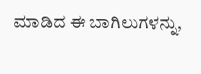ಮಾಡಿದ ಈ ಬಾಗಿಲುಗಳನ್ನು,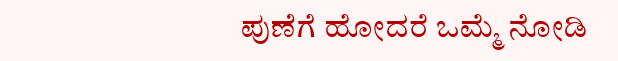ಪುಣೆಗೆ ಹೋದರೆ ಒಮ್ಮೆ ನೋಡಿ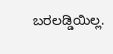ಬರಲಡ್ಡಿಯಿಲ್ಲ.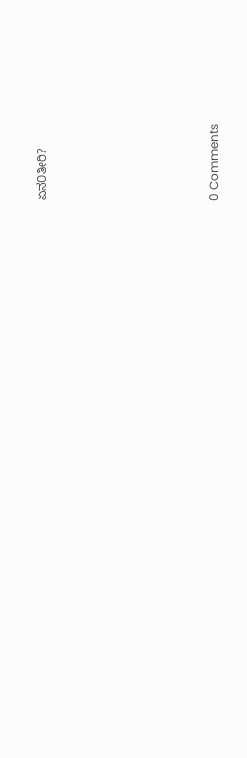ಏನ೦ತೀರಿ?








0 Comments